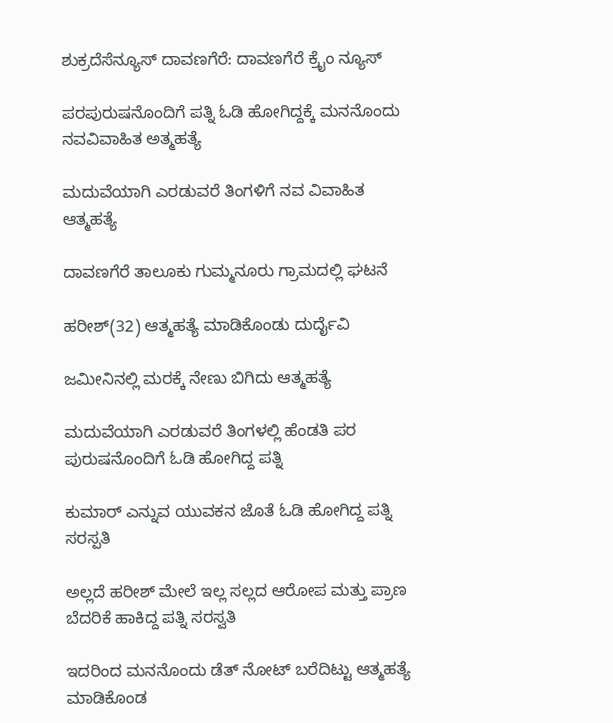ಶುಕ್ರದೆಸೆನ್ಯೂಸ್ ದಾವಣಗೆರೆ: ದಾವಣಗೆರೆ ಕ್ರೈಂ ನ್ಯೂಸ್

ಪರಪುರುಷನೊಂದಿಗೆ ಪತ್ನಿ ಓಡಿ ಹೋಗಿದ್ದಕ್ಕೆ ಮನನೊಂದು ನವವಿವಾಹಿತ ಅತ್ಮಹತ್ಯೆ

ಮದುವೆಯಾಗಿ ಎರಡುವರೆ ತಿಂಗಳಿಗೆ ನವ ವಿವಾಹಿತ ಆತ್ಮಹತ್ಯೆ

ದಾವಣಗೆರೆ ತಾಲೂಕು ಗುಮ್ಮನೂರು ಗ್ರಾಮದಲ್ಲಿ ಘಟನೆ

ಹರೀಶ್(32) ಆತ್ಮಹತ್ಯೆ ಮಾಡಿಕೊಂಡು ದುರ್ದೈವಿ

ಜಮೀನಿನಲ್ಲಿ ಮರಕ್ಕೆ ನೇಣು ಬಿಗಿದು ಆತ್ಮಹತ್ಯೆ

ಮದುವೆಯಾಗಿ ಎರಡುವರೆ ತಿಂಗಳಲ್ಲಿ ಹೆಂಡತಿ ಪರ ಪುರುಷನೊಂದಿಗೆ ಓಡಿ ಹೋಗಿದ್ದ ಪತ್ನಿ

ಕುಮಾರ್ ಎನ್ನುವ ಯುವಕನ ಜೊತೆ ಓಡಿ ಹೋಗಿದ್ದ ಪತ್ನಿ ಸರಸ್ಪತಿ

ಅಲ್ಲದೆ ಹರೀಶ್ ಮೇಲೆ ಇಲ್ಲ ಸಲ್ಲದ ಆರೋಪ ಮತ್ತು ಪ್ರಾಣ ಬೆದರಿಕೆ ಹಾಕಿದ್ದ ಪತ್ನಿ ಸರಸ್ವತಿ

ಇದರಿಂದ ಮನನೊಂದು ಡೆತ್ ನೋಟ್ ಬರೆದಿಟ್ಟು ಆತ್ಮಹತ್ಯೆ ಮಾಡಿಕೊಂ‌ಡ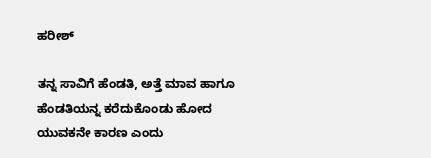ಹರೀಶ್

ತನ್ನ ಸಾವಿಗೆ ಹೆಂಡತಿ, ಅತ್ತೆ ಮಾವ ಹಾಗೂ ಹೆಂಡತಿಯನ್ನ ಕರೆದುಕೊಂಡು ಹೋದ ಯುವಕನೇ ಕಾರಣ ಎಂದು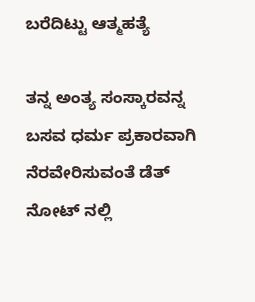ಬರೆದಿಟ್ಟು ಆತ್ಮಹತ್ಯೆ

ತನ್ನ ಅಂತ್ಯ ಸಂಸ್ಕಾರವನ್ನ ಬಸವ ಧರ್ಮ ಪ್ರಕಾರವಾಗಿ ನೆರವೇರಿಸುವಂತೆ ಡೆತ್ ನೋಟ್ ನಲ್ಲಿ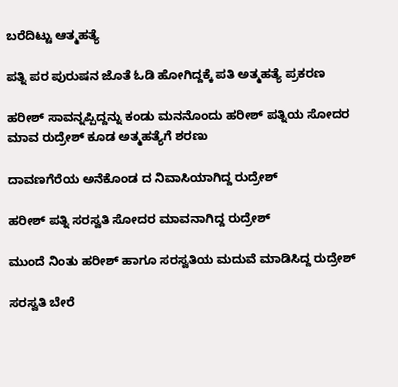ಬರೆದಿಟ್ಟು ಆತ್ಮಹತ್ಯೆ

ಪತ್ನಿ ಪರ ಪುರುಷನ ಜೊತೆ ಓಡಿ ಹೋಗಿದ್ದಕ್ಕೆ ಪತಿ ಅತ್ಮಹತ್ಯೆ ಪ್ರಕರಣ

ಹರೀಶ್ ಸಾವನ್ನಪ್ಪಿದ್ದನ್ನು ಕಂಡು ಮನನೊಂದು ಹರೀಶ್ ಪತ್ನಿಯ ಸೋದರ ಮಾವ ರುದ್ರೇಶ್ ಕೂಡ ಅತ್ಮಹತ್ಯೆಗೆ ಶರಣು

ದಾವಣಗೆರೆಯ ಅನೆಕೊಂಡ ದ ನಿವಾಸಿಯಾಗಿದ್ದ ರುದ್ರೇಶ್

ಹರೀಶ್ ಪತ್ನಿ ಸರಸ್ವತಿ ಸೋದರ ಮಾವನಾಗಿದ್ದ ರುದ್ರೇಶ್

ಮುಂದೆ ನಿಂತು ಹರೀಶ್ ಹಾಗೂ ಸರಸ್ವತಿಯ ಮದುವೆ ಮಾಡಿಸಿದ್ದ ರುದ್ರೇಶ್

ಸರಸ್ವತಿ ಬೇರೆ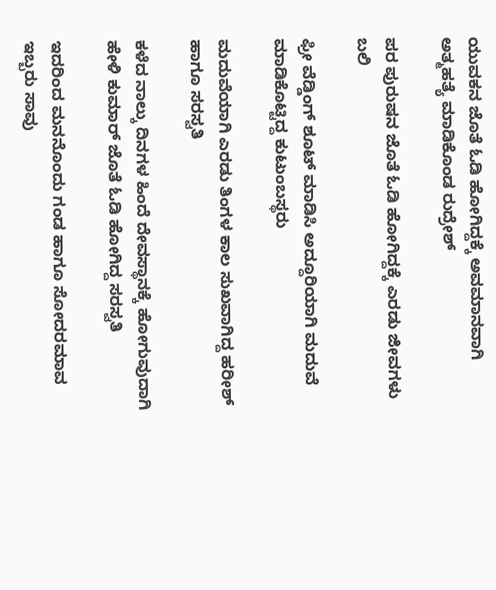ಯುವಕನ ಜೊತೆ ಓಡಿ ಹೋಗಿದ್ದಕ್ಕೆ ಅವಮಾನವಾಗಿ ಅತ್ಮಹತ್ಯೆ ಮಾಡಿಕೊಂಡ ರುದ್ರೇಶ್

ಪರ ಪುರುಷನ ಜೊತೆ ಓಡಿ ಹೋಗಿದ್ದಕ್ಕೆ ಎರಡು ಜೀವಗಳು ಬಲಿ

ಫ್ರೀ ವೆಡ್ಡಿಂಗ್ ಶೂಟ್ ಮಾಡಿಸಿ ಅದ್ದೂರಿಯಾಗಿ ಮದುವೆ ಮಾಡಿಕೊಟ್ಟಿದ್ದ ಕುಟುಂಬಸ್ಥರು

ಮದುವೆಯಾಗಿ ಎರಡು ತಿಂಗಳ ಕಾಲ ಸುಖವಾಗಿದ್ದ ಹರೀಶ್ ಹಾಗೂ ಸರಸ್ವತಿ

ಕಳೆದ ನಾಲ್ಕು ದಿನಗಳ ಹಿಂದೆ ದೇವಸ್ಥಾನಕ್ಕೆ ಹೋಗುವುದಾಗಿ ಹೇಳಿ ಕುಮಾರ್ ಜೊತೆ ಓಡಿ ಹೋಗಿದ್ದ ಸರಸ್ವತಿ

ಇದರಿಂದ ಮನನೊಂದು ಗಂಡ ಹಾಗೂ ಸೋದರಮಾವ ಇಬ್ಬರು ಸಾವು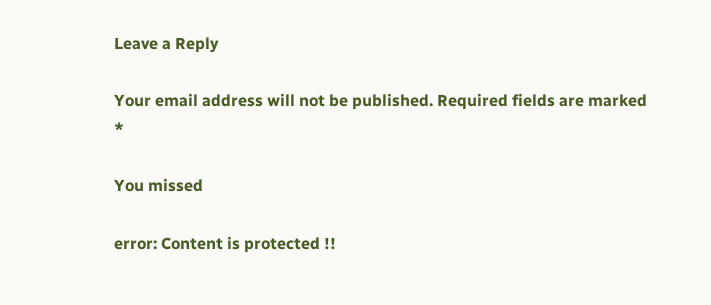Leave a Reply

Your email address will not be published. Required fields are marked *

You missed

error: Content is protected !!